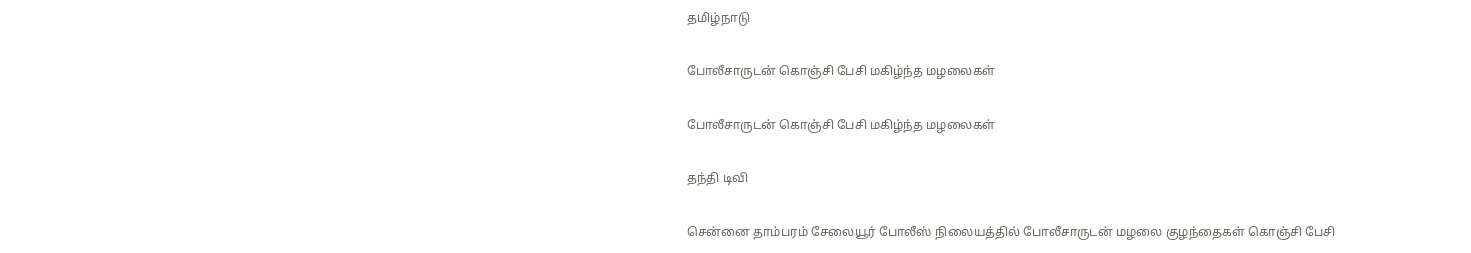தமிழ்நாடு

போலீசாருடன் கொஞ்சி பேசி மகிழ்ந்த மழலைகள்

போலீசாருடன் கொஞ்சி பேசி மகிழ்ந்த மழலைகள்

தந்தி டிவி

சென்னை தாம்பரம் சேலையூர் போலீஸ் நிலையத்தில் போலீசாருடன் மழலை குழந்தைகள் கொஞ்சி பேசி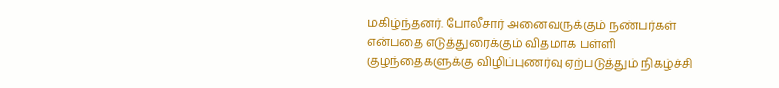மகிழ்ந்தனர். போலீசார் அனைவருக்கும் நண்பர்கள் என்பதை எடுத்துரைக்கும் விதமாக பள்ளி குழந்தைகளுக்கு விழிப்புணர்வு ஏற்படுத்தும் நிகழ்ச்சி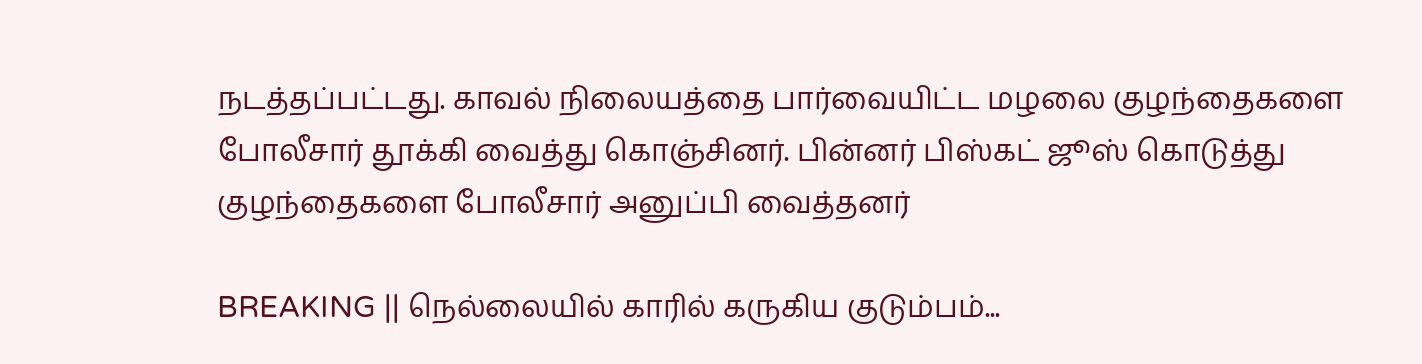நடத்தப்பட்டது. காவல் நிலையத்தை பார்வையிட்ட மழலை குழந்தைகளை போலீசார் தூக்கி வைத்து கொஞ்சினர். பின்னர் பிஸ்கட் ஜூஸ் கொடுத்து குழந்தைகளை போலீசார் அனுப்பி வைத்தனர்

BREAKING || நெல்லையில் காரில் கருகிய குடும்பம்...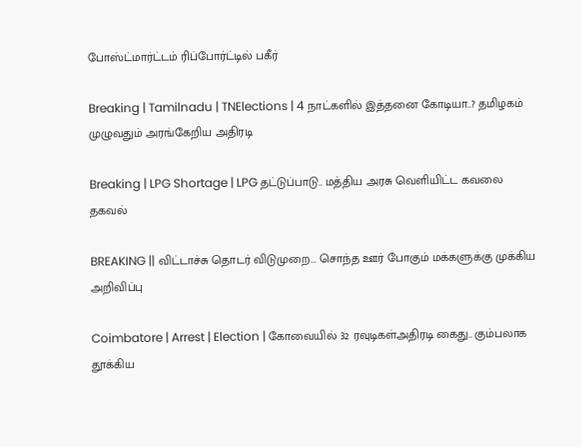போஸ்ட்மார்ட்டம் ரிப்போர்ட்டில் பகீர்

Breaking | Tamilnadu | TNElections | 4 நாட்களில் இத்தனை கோடியா..? தமிழகம் முழுவதும் அரங்கேறிய அதிரடி

Breaking | LPG Shortage | LPG தட்டுப்பாடு.. மத்திய அரசு வெளியிட்ட கவலை தகவல்

BREAKING || விட்டாச்சு தொடர் விடுமுறை... சொந்த ஊர் போகும் மக்களுக்கு முக்கிய அறிவிப்பு

Coimbatore | Arrest | Election | கோவையில் 32 ரவுடிகள்அதிரடி கைது.. கும்பலாக தூக்கிய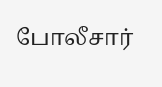போலீசார்